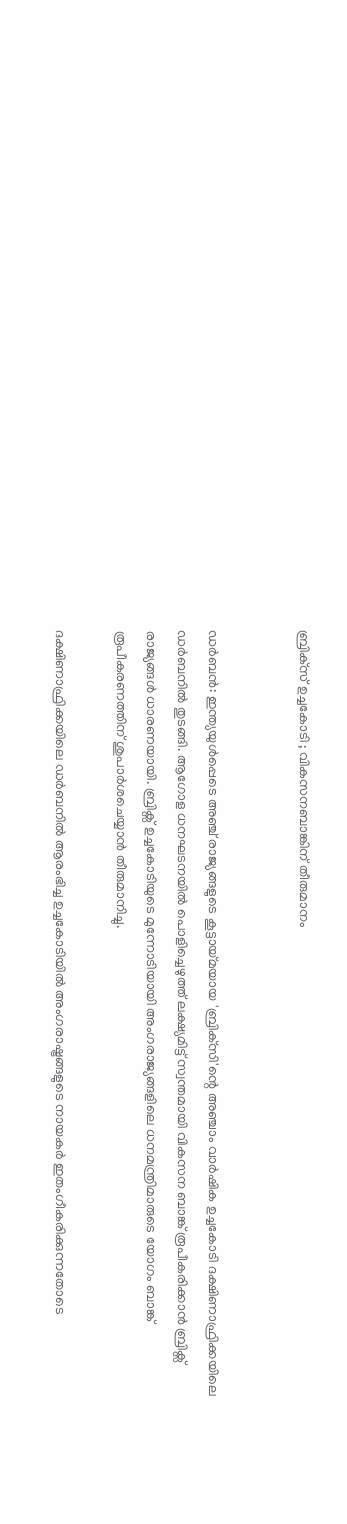ബ്രിക്‌സ് ഉച്ചകോടി ; വികസനബാങ്കിന് തീരുമാനം


ഡര്‍ബന്‍: ഇന്ത്യയുള്‍പ്പെടെ അഞ്ച് രാജ്യങ്ങളുടെ കൂട്ടായ്മയായ 'ബ്രിക്‌സി'ന്റെ അഞ്ചാം വാര്‍ഷിക ഉച്ചകോടി ദക്ഷിണാഫ്രിക്കയിലെ ഡര്‍ബനില്‍ തുടങ്ങി. ആഗോള ധനഘടനയില്‍ പൊളിച്ചെഴുത്ത് ലക്ഷ്യമിട്ട് സ്വന്തമായി വികസന ബാങ്ക് രൂപീകരിക്കാന്‍ ബ്രിക്സ് രാജ്യങ്ങള്‍ ധാരണയായി. ബ്രിക്സ് ഉച്ചകോടിയുടെ മുന്നോടിയായി അംഗരാജ്യങ്ങളിലെ ധനമന്ത്രിമാരുടെ യോഗം ബാങ്ക് രൂപീകരണത്തിന് ശുപാര്‍ശചെയ്യാന്‍ തീരുമാനിച്ചു.

ദക്ഷിണാഫ്രിക്കയിലെ ഡര്‍ബനില്‍ ആരംഭിച്ച ഉച്ചകോടിയില്‍ അംഗരാഷ്ട്രങ്ങളുടെ നായകര്‍ ഇതംഗീകരിക്കുന്നതോടെ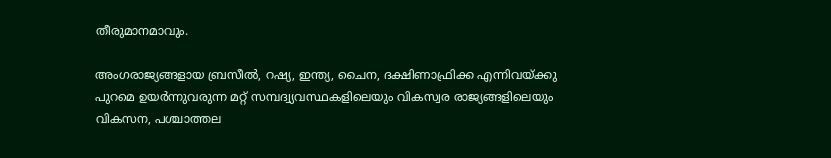തീരുമാനമാവും.

അംഗരാജ്യങ്ങളായ ബ്രസീല്‍, റഷ്യ, ഇന്ത്യ, ചൈന, ദക്ഷിണാഫ്രിക്ക എന്നിവയ്ക്കു പുറമെ ഉയര്‍ന്നുവരുന്ന മറ്റ് സമ്പദ്വ്യവസ്ഥകളിലെയും വികസ്വര രാജ്യങ്ങളിലെയും വികസന, പശ്ചാത്തല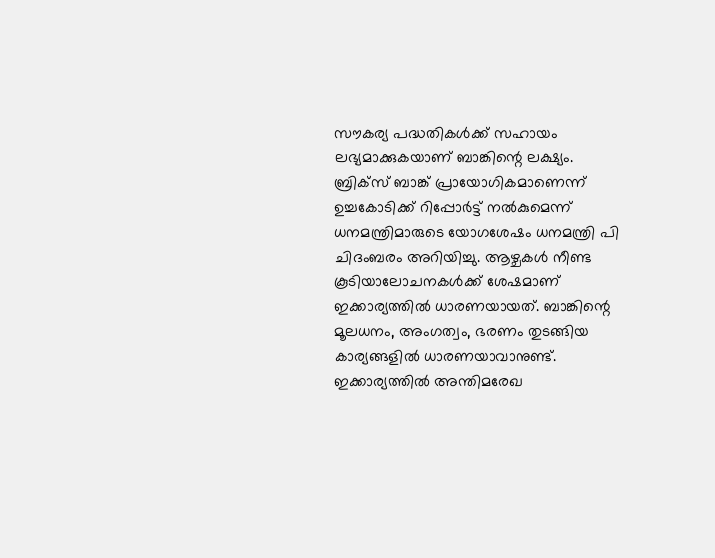സൗകര്യ പദ്ധതികള്‍ക്ക് സഹായം ലഭ്യമാക്കുകയാണ് ബാങ്കിന്റെ ലക്ഷ്യം. ബ്രിക്സ് ബാങ്ക് പ്രായോഗികമാണെന്ന് ഉച്ചകോടിക്ക് റിപ്പോര്‍ട്ട് നല്‍കുമെന്ന് ധനമന്ത്രിമാരുടെ യോഗശേഷം ധനമന്ത്രി പി ചിദംബരം അറിയിച്ചു. ആഴ്ചകള്‍ നീണ്ട കൂടിയാലോചനകള്‍ക്ക് ശേഷമാണ് ഇക്കാര്യത്തില്‍ ധാരണയായത്. ബാങ്കിന്റെ മൂലധനം, അംഗത്വം, ഭരണം തുടങ്ങിയ കാര്യങ്ങളില്‍ ധാരണയാവാനുണ്ട്. ഇക്കാര്യത്തില്‍ അന്തിമരേഖ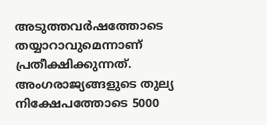അടുത്തവര്‍ഷത്തോടെ തയ്യാറാവുമെന്നാണ് പ്രതീക്ഷിക്കുന്നത്. അംഗരാജ്യങ്ങളുടെ തുല്യ നിക്ഷേപത്തോടെ 5000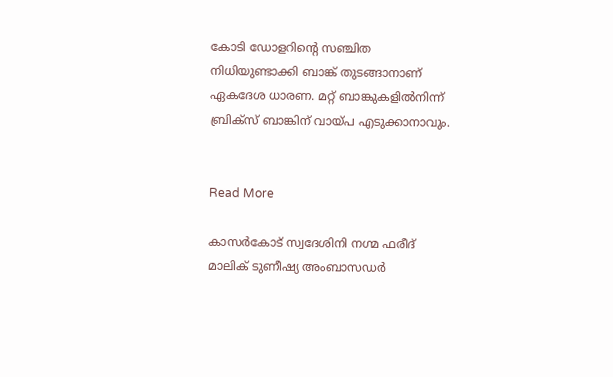കോടി ഡോളറിന്റെ സഞ്ചിത നിധിയുണ്ടാക്കി ബാങ്ക് തുടങ്ങാനാണ് ഏകദേശ ധാരണ. മറ്റ് ബാങ്കുകളില്‍നിന്ന് ബ്രിക്സ് ബാങ്കിന് വായ്പ എടുക്കാനാവും.


Read More

കാസര്‍കോട് സ്വദേശിനി നഗ്മ ഫരീദ് മാലിക് ടുണീഷ്യ അംബാസഡര്‍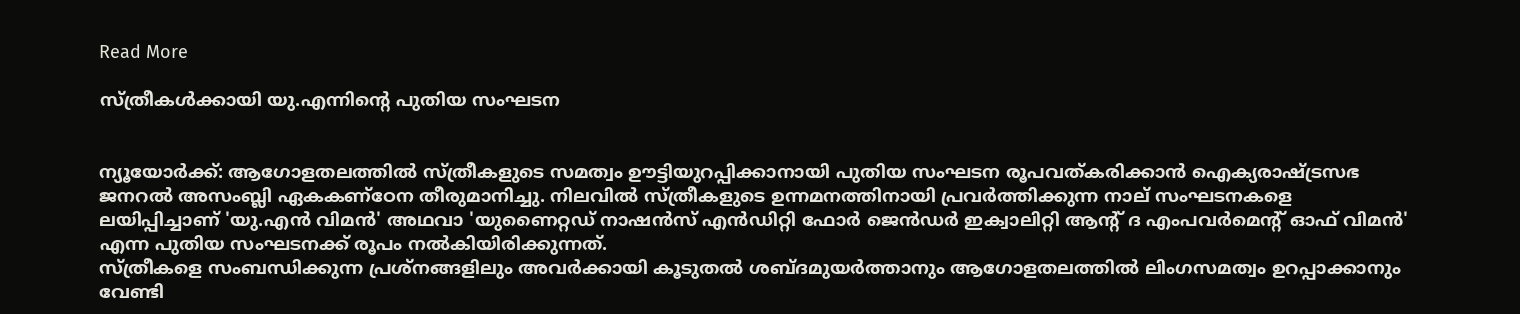Read More

സ്ത്രീകള്‍ക്കായി യു.എന്നിന്റെ പുതിയ സംഘടന


ന്യൂയോര്‍ക്ക്: ആഗോളതലത്തില്‍ സ്ത്രീകളുടെ സമത്വം ഊട്ടിയുറപ്പിക്കാനായി പുതിയ സംഘടന രൂപവത്കരിക്കാന്‍ ഐക്യരാഷ്ട്രസഭ ജനറല്‍ അസംബ്ലി ഏകകണ്‌ഠേന തീരുമാനിച്ചു. നിലവില്‍ സ്ത്രീകളുടെ ഉന്നമനത്തിനായി പ്രവര്‍ത്തിക്കുന്ന നാല് സംഘടനകളെ ലയിപ്പിച്ചാണ് 'യു.എന്‍ വിമന്‍' അഥവാ 'യുണൈറ്റഡ് നാഷന്‍സ് എന്‍ഡിറ്റി ഫോര്‍ ജെന്‍ഡര്‍ ഇക്വാലിറ്റി ആന്റ് ദ എംപവര്‍മെന്റ് ഓഫ് വിമന്‍' എന്ന പുതിയ സംഘടനക്ക് രൂപം നല്‍കിയിരിക്കുന്നത്.
സ്ത്രീകളെ സംബന്ധിക്കുന്ന പ്രശ്‌നങ്ങളിലും അവര്‍ക്കായി കൂടുതല്‍ ശബ്ദമുയര്‍ത്താനും ആഗോളതലത്തില്‍ ലിംഗസമത്വം ഉറപ്പാക്കാനും വേണ്ടി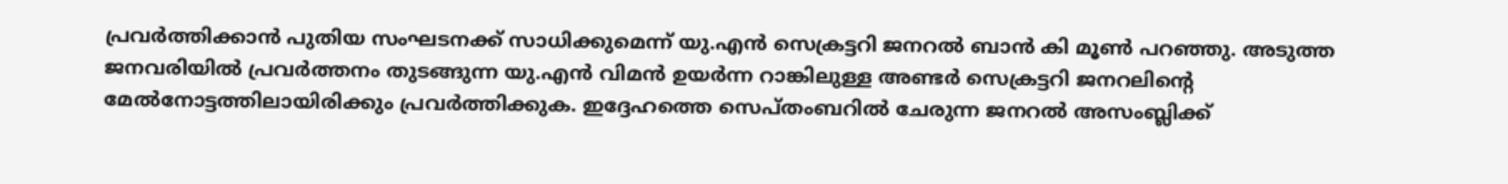പ്രവര്‍ത്തിക്കാന്‍ പുതിയ സംഘടനക്ക് സാധിക്കുമെന്ന് യു.എന്‍ സെക്രട്ടറി ജനറല്‍ ബാന്‍ കി മൂണ്‍ പറഞ്ഞു. അടുത്ത ജനവരിയില്‍ പ്രവര്‍ത്തനം തുടങ്ങുന്ന യു.എന്‍ വിമന്‍ ഉയര്‍ന്ന റാങ്കിലുള്ള അണ്ടര്‍ സെക്രട്ടറി ജനറലിന്റെ മേല്‍നോട്ടത്തിലായിരിക്കും പ്രവര്‍ത്തിക്കുക. ഇദ്ദേഹത്തെ സെപ്തംബറില്‍ ചേരുന്ന ജനറല്‍ അസംബ്ലിക്ക്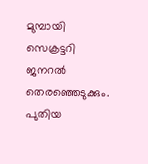മുമ്പായി സെക്രട്ടറി ജനറല്‍ തെരഞ്ഞെടുക്കും. പുതിയ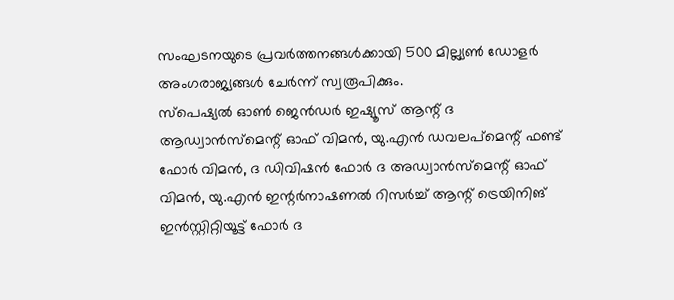സംഘടനയുടെ പ്രവര്‍ത്തനങ്ങള്‍ക്കായി 500 മില്ല്യണ്‍ ഡോളര്‍ അംഗരാജ്യങ്ങള്‍ ചേര്‍ന്ന് സ്വരൂപിക്കും.
സ്‌പെഷ്യല്‍ ഓണ്‍ ജെന്‍ഡര്‍ ഇഷ്യൂസ് ആന്റ് ദ ആഡ്വാന്‍സ്‌മെന്റ് ഓഫ് വിമന്‍, യു.എന്‍ ഡവലപ്‌മെന്റ് ഫണ്ട് ഫോര്‍ വിമന്‍, ദ ഡിവിഷന്‍ ഫോര്‍ ദ അഡ്വാന്‍സ്‌മെന്റ് ഓഫ് വിമന്‍, യു.എന്‍ ഇന്റര്‍നാഷണല്‍ റിസര്‍ച്ച് ആന്റ് ട്രെയിനിങ് ഇന്‍സ്റ്റിറ്റിയൂട്ട് ഫോര്‍ ദ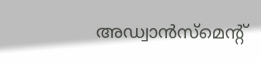അഡ്വാന്‍സ്‌മെന്റ്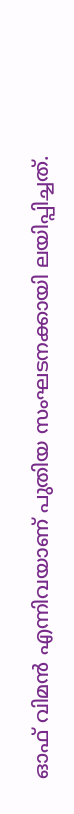ഓഫ് വിമന്‍ എന്നിവയാണ് പുതിയ സംഘടനക്കായി ലയിപ്പിച്ചത്.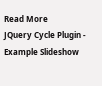Read More
JQuery Cycle Plugin - Example Slideshow